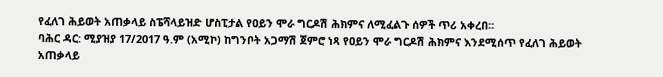የፈለገ ሕይወት አጠቃላይ ስፔሻላይዝድ ሆስፒታል የዐይን ሞራ ግርዶሽ ሕክምና ለሚፈልጉ ሰዎች ጥሪ አቀረበ።
ባሕር ዳር: ሚያዝያ 17/2017 ዓ.ም (አሚኮ) ከግንቦት አጋማሽ ጀምሮ ነጻ የዐይን ሞራ ግርዶሽ ሕክምና እንደሚሰጥ የፈለገ ሕይወት አጠቃላይ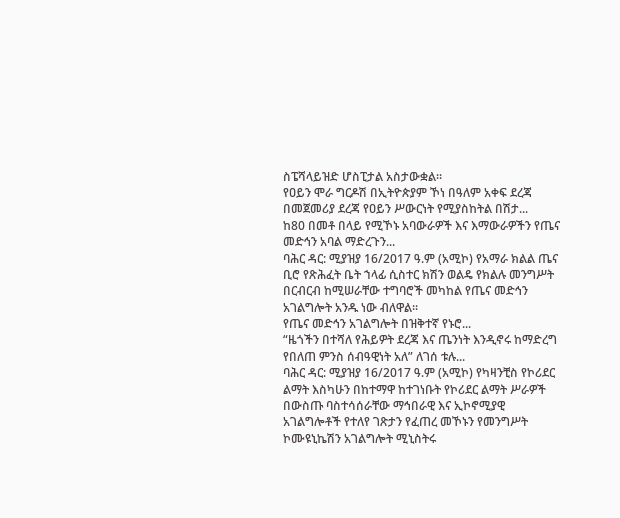ስፔሻላይዝድ ሆስፒታል አስታውቋል።
የዐይን ሞራ ግርዶሽ በኢትዮጵያም ኾነ በዓለም አቀፍ ደረጃ በመጀመሪያ ደረጃ የዐይን ሥውርነት የሚያስከትል በሽታ...
ከ80 በመቶ በላይ የሚኾኑ አባውራዎች እና እማውራዎችን የጤና መድኅን አባል ማድረጉን...
ባሕር ዳር: ሚያዝያ 16/2017 ዓ.ም (አሚኮ) የአማራ ክልል ጤና ቢሮ የጽሕፈት ቤት ኀላፊ ሲስተር ክሽን ወልዴ የክልሉ መንግሥት በርብርብ ከሚሠራቸው ተግባሮች መካከል የጤና መድኅን አገልግሎት አንዱ ነው ብለዋል፡፡
የጤና መድኅን አገልግሎት በዝቅተኛ የኑሮ...
“ዜጎችን በተሻለ የሕይዎት ደረጃ እና ጤንነት እንዲኖሩ ከማድረግ የበለጠ ምንስ ሰብዓዊነት አለ” ለገሰ ቱሉ...
ባሕር ዳር: ሚያዝያ 16/2017 ዓ.ም (አሚኮ) የካዛንቺስ የኮሪደር ልማት እስካሁን በከተማዋ ከተገነቡት የኮሪደር ልማት ሥራዎች በውስጡ ባስተሳሰራቸው ማኅበራዊ እና ኢኮኖሚያዊ አገልግሎቶች የተለየ ገጽታን የፈጠረ መኾኑን የመንግሥት ኮሙዩኒኬሽን አገልግሎት ሚኒስትሩ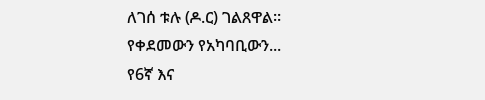ለገሰ ቱሉ (ዶ.ር) ገልጸዋል።
የቀደመውን የአካባቢውን...
የ6ኛ እና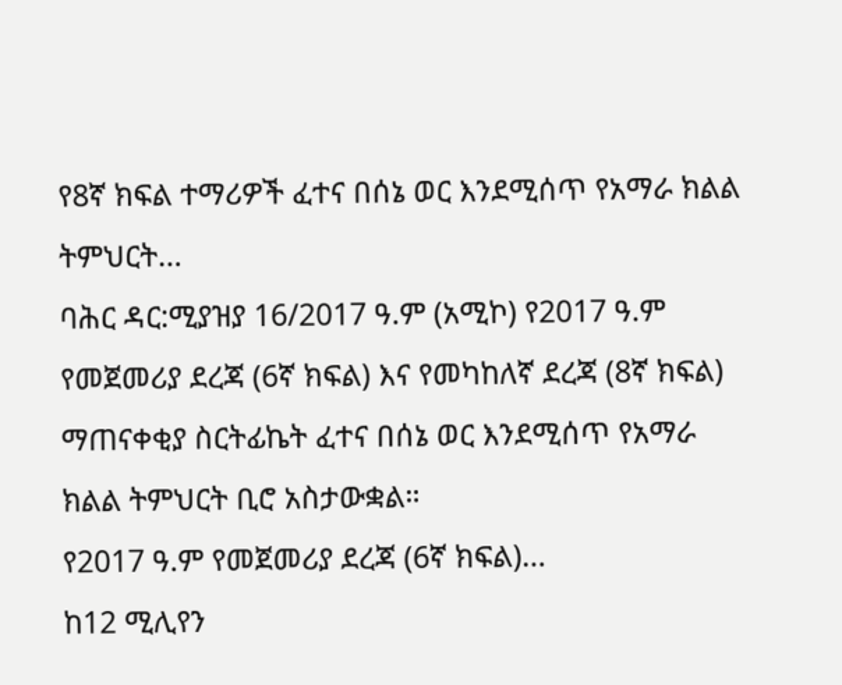የ8ኛ ክፍል ተማሪዎች ፈተና በሰኔ ወር እንደሚሰጥ የአማራ ክልል ትምህርት...
ባሕር ዳር:ሚያዝያ 16/2017 ዓ.ም (አሚኮ) የ2017 ዓ.ም የመጀመሪያ ደረጃ (6ኛ ክፍል) እና የመካከለኛ ደረጃ (8ኛ ክፍል) ማጠናቀቂያ ስርትፊኬት ፈተና በሰኔ ወር እንደሚሰጥ የአማራ ክልል ትምህርት ቢሮ አስታውቋል።
የ2017 ዓ.ም የመጀመሪያ ደረጃ (6ኛ ክፍል)...
ከ12 ሚሊየን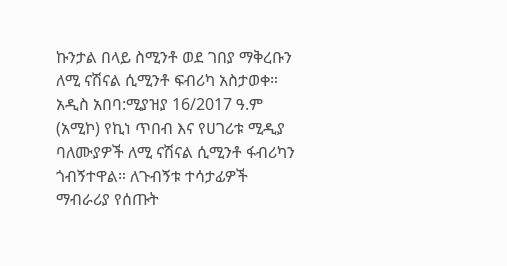ኩንታል በላይ ስሚንቶ ወደ ገበያ ማቅረቡን ለሚ ናሽናል ሲሚንቶ ፍብሪካ አስታወቀ።
አዲስ አበባ:ሚያዝያ 16/2017 ዓ.ም (አሚኮ) የኪነ ጥበብ እና የሀገሪቱ ሚዲያ ባለሙያዎች ለሚ ናሽናል ሲሚንቶ ፋብሪካን ጎብኝተዋል። ለጉብኝቱ ተሳታፊዎች ማብራሪያ የሰጡት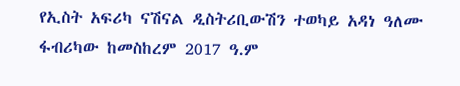የኢስት አፍሪካ ናሽናል ዲስትሪቢውሽን ተወካይ አዳነ ዓለሙ ፋብሪካው ከመስከረም 2017 ዓ.ም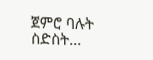ጀምሮ ባሉት ስድስት...